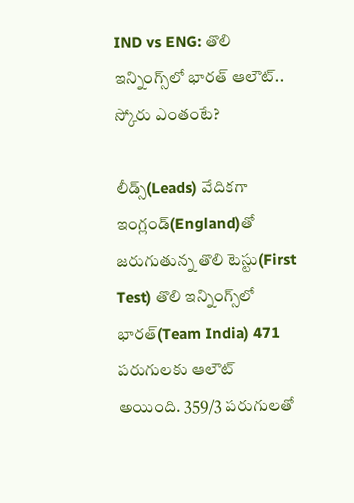IND vs ENG: తొలి ఇన్నింగ్స్‌లో భారత్ ఆలౌట్.. స్కోరు ఎంతంటే?

లీడ్స్(Leads) వేదికగా ఇంగ్లండ్‌(England)తో జరుగుతున్న తొలి టెస్టు(First Test) తొలి ఇన్నింగ్స్‌లో భారత్(Team India) 471 పరుగులకు ఆలౌట్ అయింది. 359/3 పరుగులతో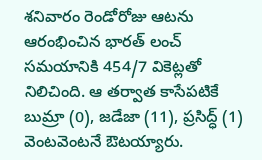శనివారం రెండోరోజు ఆటను ఆరంభించిన భారత్ లంచ్ సమయానికి 454/7 వికెట్లతో నిలిచింది. ఆ తర్వాత కాసేపటికే బుమ్రా (0), జడేజా (11), ప్రసిద్ధ్ (1) వెంటవెంటనే ఔటయ్యారు.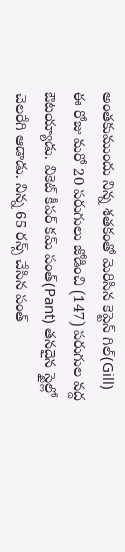అంతకుముందు నిన్న శతకంతో మెరిసిన కెప్టెన్ గిల్(Gill) ఈ రోజు మరో 20 పరుగులు జోడించి (147) పరుగుల వద్ద ఔటయ్యాడు. వికెట్ కీపర్ కమ్ పంత్(Pant) తనదైన స్టైల్లో చెలరేగి ఆడాడు. నిన్న 65 రన్స్‌ చేసిన పంత్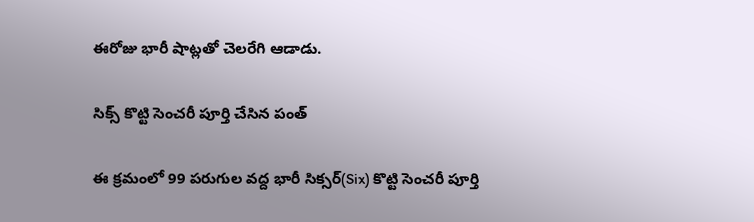ఈరోజు భారీ షాట్లతో చెలరేగి ఆడాడు.

సిక్స్ కొట్టి సెంచరీ పూర్తి చేసిన పంత్

ఈ క్రమంలో 99 పరుగుల వద్ద భారీ సిక్సర్‌(Six) కొట్టి సెంచరీ పూర్తి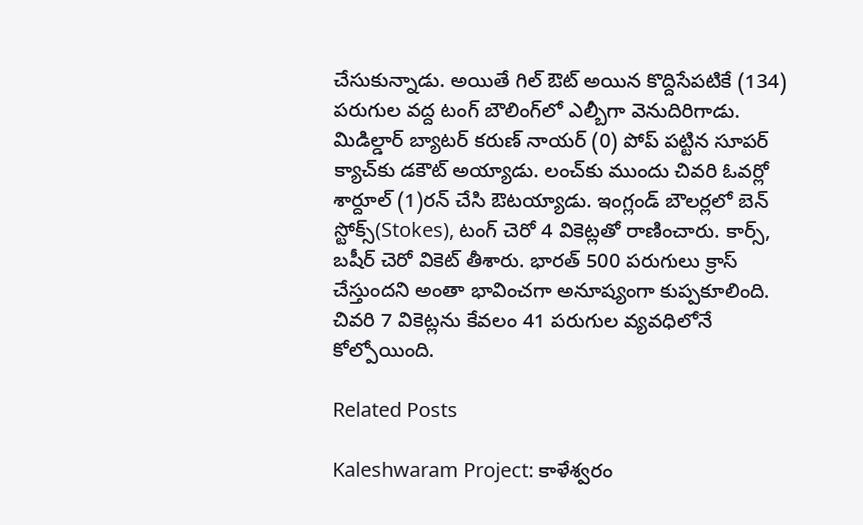చేసుకున్నాడు. అయితే గిల్ ఔట్ అయిన కొద్దిసేపటికే (134) పరుగుల వద్ద టంగ్ బౌలింగ్‌లో ఎల్బీగా వెనుదిరిగాడు. మిడిల్డార్ బ్యాటర్ కరుణ్ నాయర్ (0) పోప్ పట్టిన సూపర్ క్యాచ్‌కు డకౌట్ అయ్యాడు. లంచ్‌కు ముందు చివరి ఓవర్లో శార్దూల్ (1)రన్ చేసి ఔటయ్యాడు. ఇంగ్లండ్ బౌలర్లలో బెన్ స్టోక్స్(Stokes), టంగ్ చెరో 4 వికెట్లతో రాణించారు. కార్స్, బషీర్ చెరో వికెట్ తీశారు. భారత్ 500 పరుగులు క్రాస్ చేస్తుందని అంతా భావించగా అనూష్యంగా కుప్పకూలింది. చివరి 7 వికెట్లను కేవలం 41 పరుగుల వ్యవధిలోనే కోల్పోయింది.

Related Posts

Kaleshwaram Project: కాళేశ్వరం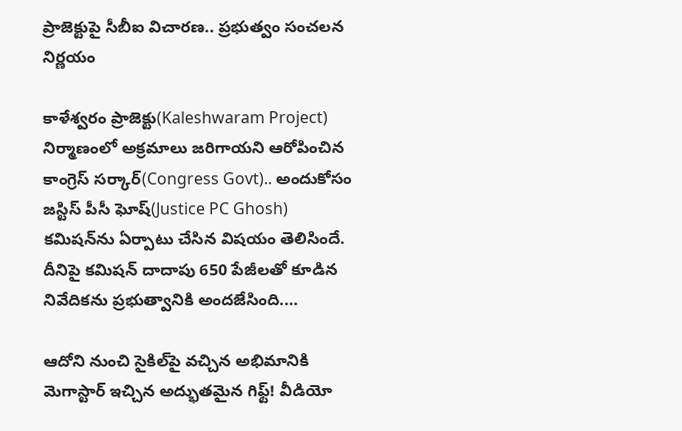ప్రాజెక్టుపై సీబీఐ విచారణ.. ప్రభుత్వం సంచలన నిర్ణయం

కాళేశ్వరం ప్రాజెక్టు(Kaleshwaram Project) నిర్మాణంలో అక్రమాలు జరిగాయని ఆరోపించిన కాంగ్రెస్ సర్కార్(Congress Govt).. అందుకోసం జస్టిస్ పీసీ ఘోష్(Justice PC Ghosh) కమిషన్‌ను ఏర్పాటు చేసిన విషయం తెలిసిందే. దీనిపై కమిషన్ దాదాపు 650 పేజీలతో కూడిన నివేదికను ప్రభుత్వానికి అందజేసింది.…

ఆదోని నుంచి సైకిల్‌పై వచ్చిన అభిమానికి మెగాస్టార్ ఇచ్చిన అద్భుతమైన గిఫ్ట్! వీడియో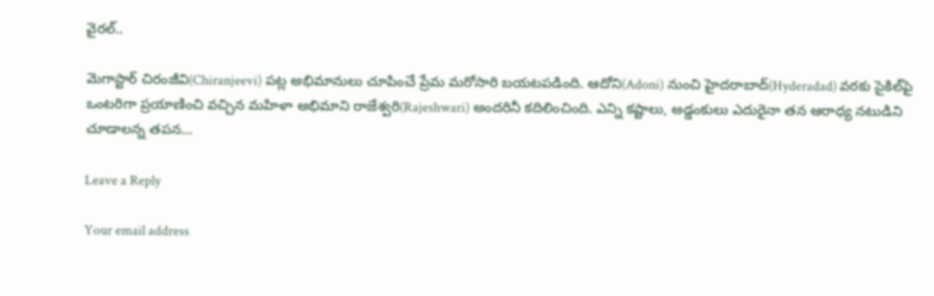వైరల్..

మెగాస్టార్ చిరంజీవి(Chiranjeevi) పట్ల అభిమానులు చూపించే ప్రేమ మరోసారి బయటపడింది. ఆదోని(Adoni) నుంచి హైదరాబాద్(Hyderadad) వరకు సైకిల్‌పై ఒంటరిగా ప్రయాణించి వచ్చిన మహిళా అభిమాని రాజేశ్వరి(Rajeshwari) అందరినీ కదిలించింది. ఎన్ని కష్టాలు, అడ్డంకులు ఎదురైనా తన ఆరాధ్య నటుడిని చూడాలన్న తపన…

Leave a Reply

Your email address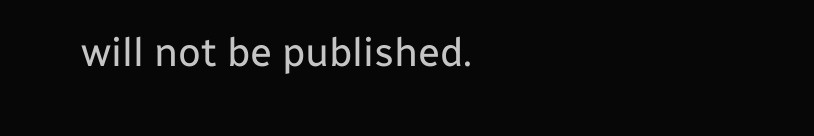will not be published.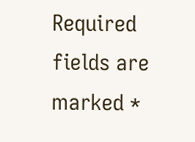Required fields are marked *